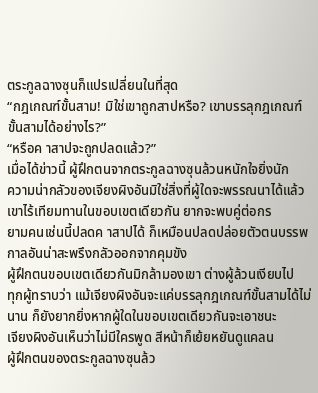ตระกูลฉางซุนก็แปรเปลี่ยนในที่สุด
“กฎเกณฑ์ขั้นสาม! มิใช่เขาถูกสาปหรือ? เขาบรรลุกฎเกณฑ์ขั้นสามได้อย่างไร?”
“หรือค าสาปจะถูกปลดแล้ว?”
เมื่อได้ข่าวนี้ ผู้ฝึกตนจากตระกูลฉางซุนล้วนหนักใจยิ่งนัก
ความน่ากลัวของเจียงผิงอันมิใช่สิ่งที่ผู้ใดจะพรรณนาได้แล้วเขาไร้เทียมทานในขอบเขตเดียวกัน ยากจะพบคู่ต่อกร
ยามคนเช่นนี้ปลดค าสาปได้ ก็เหมือนปลดปล่อยตัวตนบรรพกาลอันน่าสะพรึงกลัวออกจากคุมขัง
ผู้ฝึกตนขอบเขตเดียวกันมิกล้ามองเขา ต่างผู้ล้วนเงียบไป
ทุกผู้ทราบว่า แม้เจียงผิงอันจะแค่บรรลุกฎเกณฑ์ขั้นสามได้ไม่นาน ก็ยังยากยิ่งหากผู้ใดในขอบเขตเดียวกันจะเอาชนะ
เจียงผิงอันเห็นว่าไม่มีใครพูด สีหน้าก็เย้ยหยันดูแคลน
ผู้ฝึกตนของตระกูลฉางซุนล้ว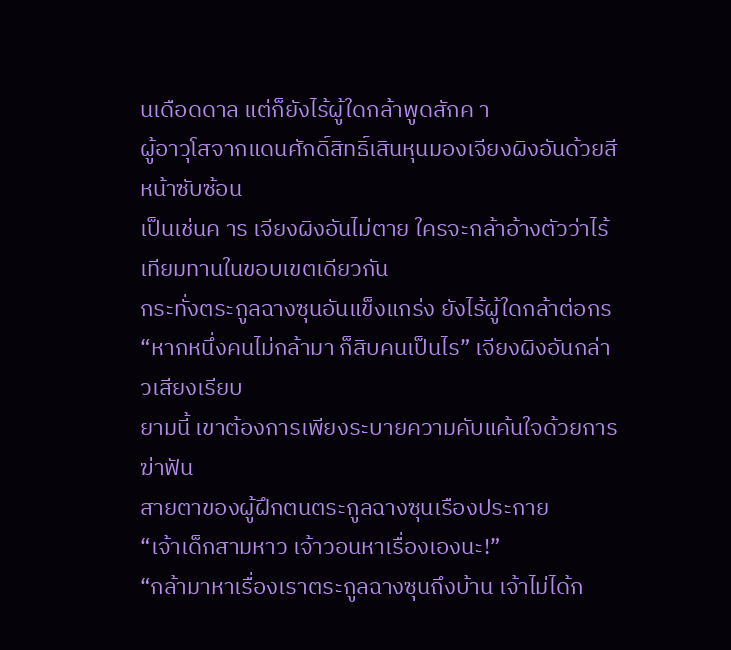นเดือดดาล แต่ก็ยังไร้ผู้ใดกล้าพูดสักค า
ผู้อาวุโสจากแดนศักดิ์สิทธิ์เสินหุนมองเจียงผิงอันด้วยสีหน้าซับซ้อน
เป็นเช่นค าร เจียงผิงอันไม่ตาย ใครจะกล้าอ้างตัวว่าไร้เทียมทานในขอบเขตเดียวกัน
กระทั่งตระกูลฉางซุนอันแข็งแกร่ง ยังไร้ผู้ใดกล้าต่อกร
“หากหนึ่งคนไม่กล้ามา ก็สิบคนเป็นไร” เจียงผิงอันกล่าวเสียงเรียบ
ยามนี้ เขาต้องการเพียงระบายความคับแค้นใจด้วยการฆ่าฟัน
สายตาของผู้ฝึกตนตระกูลฉางซุนเรืองประกาย
“เจ้าเด็กสามหาว เจ้าวอนหาเรื่องเองนะ!”
“กล้ามาหาเรื่องเราตระกูลฉางซุนถึงบ้าน เจ้าไม่ได้ก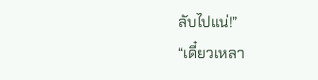ลับไปแน่!”
“เดี๋ยวเหลา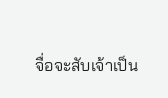จื่อจะสับเจ้าเป็น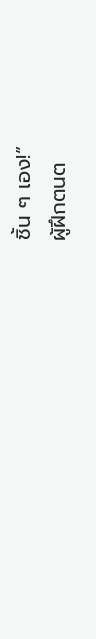ชิ้น ๆ เอง!”
ผู้ฝึกตนต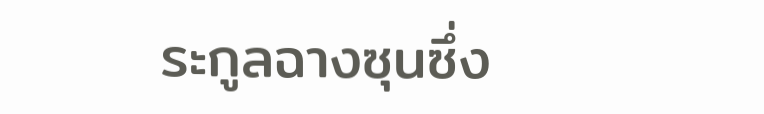ระกูลฉางซุนซึ่ง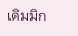เดิมมิก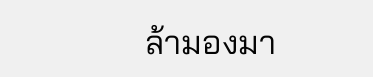ล้ามองมา